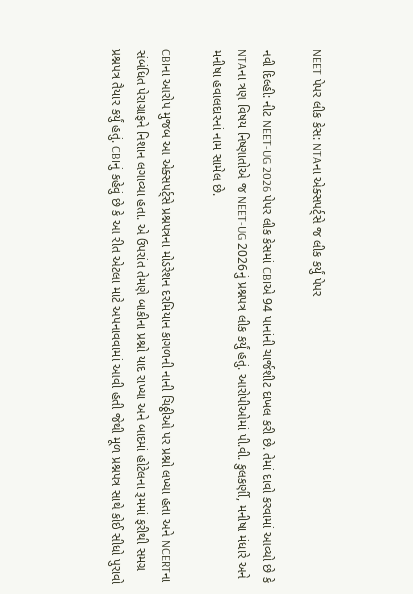NEET પેપર લીક કેસ: NTAના એક્સપર્ટ્સે જ લીક કર્યું પેપર

નવી દિલ્હી: નીટ NEET-UG 2026 પેપર લીક કેસમાં CBIએ 94 પાનાંની ચાર્જશીટ દાખલ કરી છે. તેમાં દાવો કરવામાં આવ્યો છે કે NTAના ત્રણ વિષય નિષ્ણાતોએ જ NEET-UG 2026નું પ્રશ્નપત્ર લીક કર્યું હતું. આરોપીઓમાં પી.વી. કુલકર્ણી, મનીષા મંધારે અને મનીષા હવાલદારનાં નામ સામેલ છે.

CBIના આરોપ મુજબ આ એક્સપર્ટ્સે પ્રશ્નપત્રના મોડરેશન દરમિયાન કાગળની નાની ચિઠ્ઠીઓ પર પ્રશ્નો લખ્યા હતા અને NCERTના સંબંધિત પેરાગ્રાફને નિશાન લગાવ્યા હતા. એ ઉપરાંત તેમણે બાકીના પ્રશ્નો યાદ રાખ્યા અને બાદમાં હોટેલના રૂમમાં ફરીથી સમગ્ર પ્રશ્નપત્ર તૈયાર કર્યું હતું. CBIનું કહેવું છે કે આ રીત એટલા માટે અપનાવવામાં આવી હતી જેથી મૂળ પ્રશ્નપત્ર સાથે કોઈ સીધો પુરાવો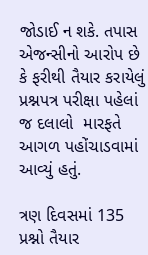જોડાઈ ન શકે. તપાસ એજન્સીનો આરોપ છે કે ફરીથી તૈયાર કરાયેલું પ્રશ્નપત્ર પરીક્ષા પહેલાં જ દલાલો  મારફતે આગળ પહોંચાડવામાં આવ્યું હતું.

ત્રણ દિવસમાં 135 પ્રશ્નો તૈયાર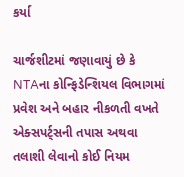કર્યા

ચાર્જશીટમાં જણાવાયું છે કે NTAના કોન્ફિડેન્શિયલ વિભાગમાં પ્રવેશ અને બહાર નીકળતી વખતે એક્સપર્ટ્સની તપાસ અથવા તલાશી લેવાનો કોઈ નિયમ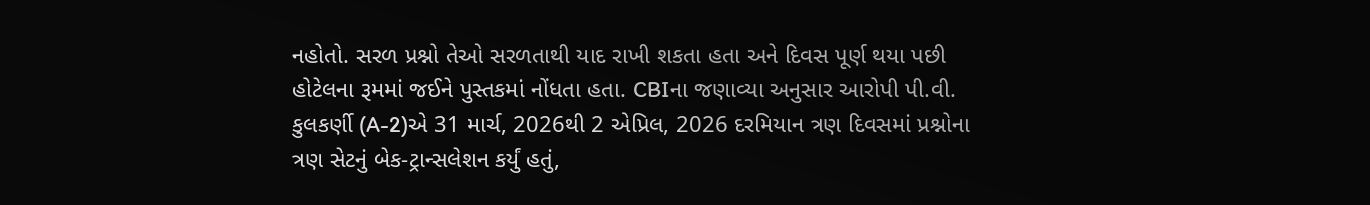નહોતો. સરળ પ્રશ્નો તેઓ સરળતાથી યાદ રાખી શકતા હતા અને દિવસ પૂર્ણ થયા પછી હોટેલના રૂમમાં જઈને પુસ્તકમાં નોંધતા હતા. CBIના જણાવ્યા અનુસાર આરોપી પી.વી. કુલકર્ણી (A-2)એ 31 માર્ચ, 2026થી 2 એપ્રિલ, 2026 દરમિયાન ત્રણ દિવસમાં પ્રશ્નોના ત્રણ સેટનું બેક-ટ્રાન્સલેશન કર્યું હતું,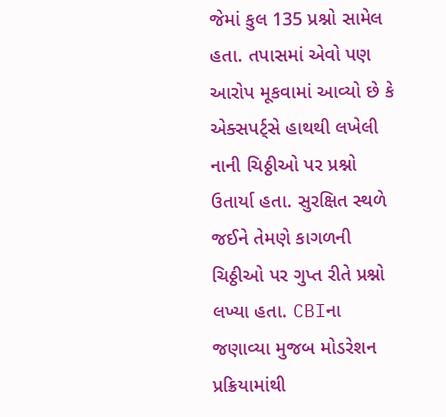જેમાં કુલ 135 પ્રશ્નો સામેલ હતા. તપાસમાં એવો પણ આરોપ મૂકવામાં આવ્યો છે કે એક્સપર્ટ્સે હાથથી લખેલી નાની ચિઠ્ઠીઓ પર પ્રશ્નો ઉતાર્યા હતા. સુરક્ષિત સ્થળે જઈને તેમણે કાગળની ચિઠ્ઠીઓ પર ગુપ્ત રીતે પ્રશ્નો લખ્યા હતા. CBIના જણાવ્યા મુજબ મોડરેશન પ્રક્રિયામાંથી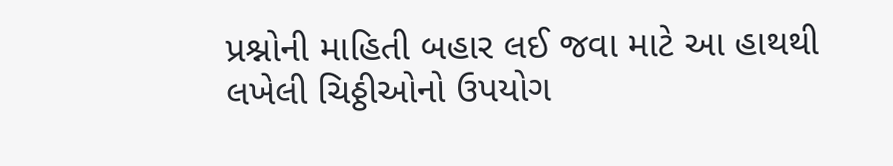પ્રશ્નોની માહિતી બહાર લઈ જવા માટે આ હાથથી લખેલી ચિઠ્ઠીઓનો ઉપયોગ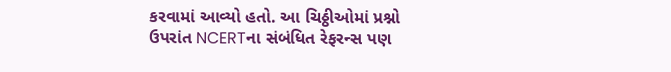કરવામાં આવ્યો હતો. આ ચિઠ્ઠીઓમાં પ્રશ્નો ઉપરાંત NCERTના સંબંધિત રેફરન્સ પણ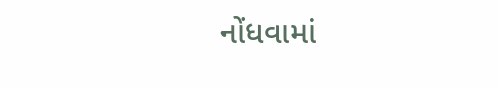નોંધવામાં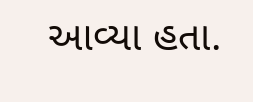આવ્યા હતા.